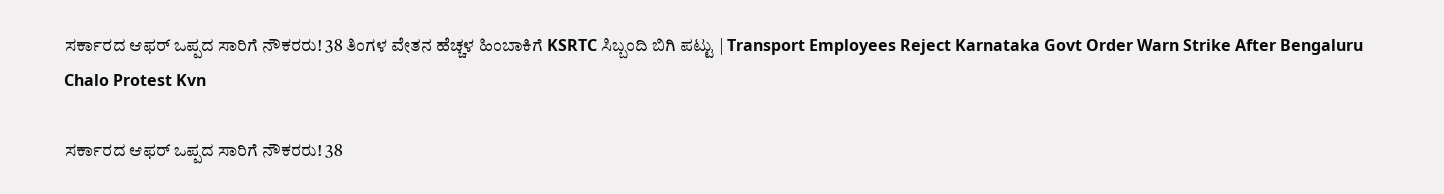ಸರ್ಕಾರದ ಆಫರ್‌ ಒಪ್ಪದ ಸಾರಿಗೆ ನೌಕರರು! 38 ತಿಂಗಳ ವೇತನ ಹೆಚ್ಚಳ ಹಿಂಬಾಕಿಗೆ KSRTC ಸಿಬ್ಬಂದಿ ಬಿಗಿ ಪಟ್ಟು | Transport Employees Reject Karnataka Govt Order Warn Strike After Bengaluru Chalo Protest Kvn

ಸರ್ಕಾರದ ಆಫರ್‌ ಒಪ್ಪದ ಸಾರಿಗೆ ನೌಕರರು! 38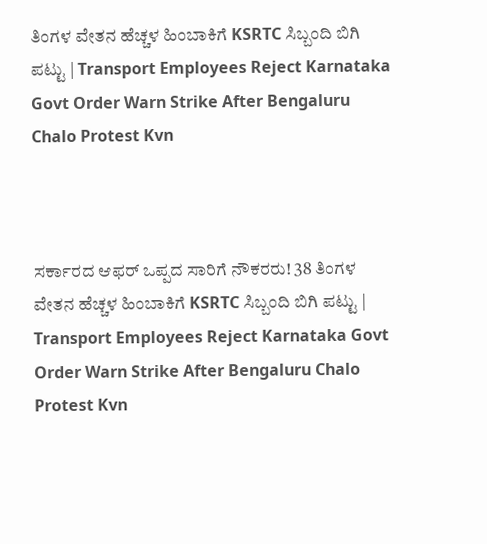ತಿಂಗಳ ವೇತನ ಹೆಚ್ಚಳ ಹಿಂಬಾಕಿಗೆ KSRTC ಸಿಬ್ಬಂದಿ ಬಿಗಿ ಪಟ್ಟು | Transport Employees Reject Karnataka Govt Order Warn Strike After Bengaluru Chalo Protest Kvn



ಸರ್ಕಾರದ ಆಫರ್‌ ಒಪ್ಪದ ಸಾರಿಗೆ ನೌಕರರು! 38 ತಿಂಗಳ ವೇತನ ಹೆಚ್ಚಳ ಹಿಂಬಾಕಿಗೆ KSRTC ಸಿಬ್ಬಂದಿ ಬಿಗಿ ಪಟ್ಟು | Transport Employees Reject Karnataka Govt Order Warn Strike After Bengaluru Chalo Protest Kvn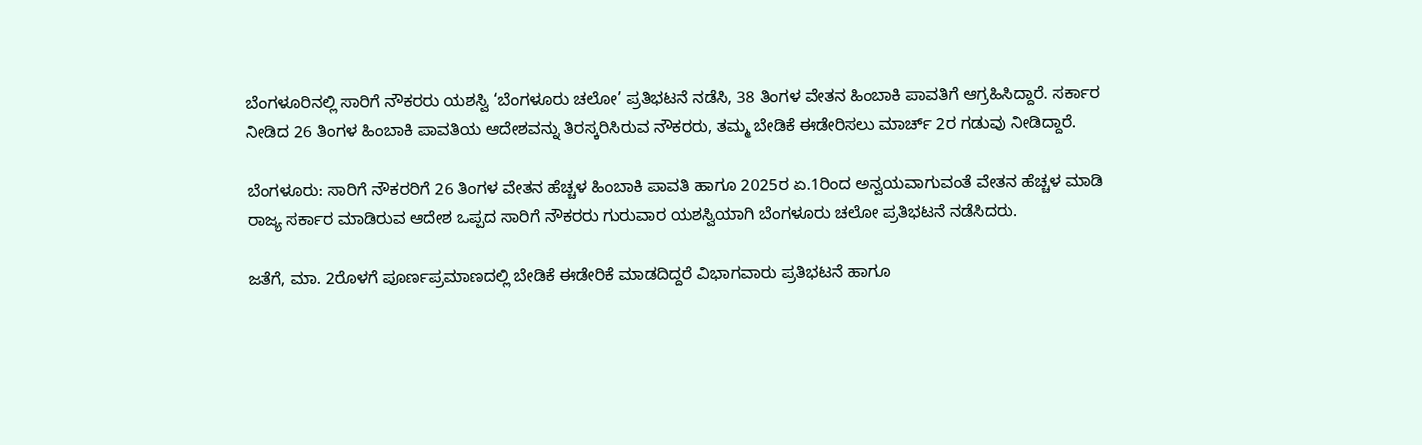ಬೆಂಗಳೂರಿನಲ್ಲಿ ಸಾರಿಗೆ ನೌಕರರು ಯಶಸ್ವಿ ‘ಬೆಂಗಳೂರು ಚಲೋ’ ಪ್ರತಿಭಟನೆ ನಡೆಸಿ, 38 ತಿಂಗಳ ವೇತನ ಹಿಂಬಾಕಿ ಪಾವತಿಗೆ ಆಗ್ರಹಿಸಿದ್ದಾರೆ. ಸರ್ಕಾರ ನೀಡಿದ 26 ತಿಂಗಳ ಹಿಂಬಾಕಿ ಪಾವತಿಯ ಆದೇಶವನ್ನು ತಿರಸ್ಕರಿಸಿರುವ ನೌಕರರು, ತಮ್ಮ ಬೇಡಿಕೆ ಈಡೇರಿಸಲು ಮಾರ್ಚ್ 2ರ ಗಡುವು ನೀಡಿದ್ದಾರೆ.

ಬೆಂಗಳೂರು: ಸಾರಿಗೆ ನೌಕರರಿಗೆ 26 ತಿಂಗಳ ವೇತನ ಹೆಚ್ಚಳ ಹಿಂಬಾಕಿ ಪಾವತಿ ಹಾಗೂ 2025ರ ಏ.1ರಿಂದ ಅನ್ವಯವಾಗುವಂತೆ ವೇತನ ಹೆಚ್ಚಳ ಮಾಡಿ ರಾಜ್ಯ ಸರ್ಕಾರ ಮಾಡಿರುವ ಆದೇಶ ಒಪ್ಪದ ಸಾರಿಗೆ ನೌಕರರು ಗುರುವಾರ ಯಶಸ್ವಿಯಾಗಿ ಬೆಂಗಳೂರು ಚಲೋ ಪ್ರತಿಭಟನೆ ನಡೆಸಿದರು.

ಜತೆಗೆ, ಮಾ. 2ರೊಳಗೆ ಪೂರ್ಣಪ್ರಮಾಣದಲ್ಲಿ ಬೇಡಿಕೆ ಈಡೇರಿಕೆ ಮಾಡದಿದ್ದರೆ ವಿಭಾಗವಾರು ಪ್ರತಿಭಟನೆ ಹಾಗೂ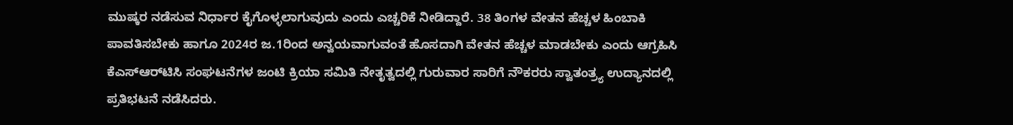ಮುಷ್ಕರ ನಡೆಸುವ ನಿರ್ಧಾರ ಕೈಗೊಳ್ಳಲಾಗುವುದು ಎಂದು ಎಚ್ಚರಿಕೆ ನೀಡಿದ್ದಾರೆ. 38 ತಿಂಗಳ ವೇತನ ಹೆಚ್ಚಳ ಹಿಂಬಾಕಿ ಪಾವತಿಸಬೇಕು ಹಾಗೂ 2024ರ ಜ.1ರಿಂದ ಅನ್ವಯವಾಗುವಂತೆ ಹೊಸದಾಗಿ ವೇತನ ಹೆಚ್ಚಳ ಮಾಡಬೇಕು ಎಂದು ಆಗ್ರಹಿಸಿ ಕೆಎಸ್‌ಆರ್‌ಟಿಸಿ ಸಂಘಟನೆಗಳ ಜಂಟಿ ಕ್ರಿಯಾ ಸಮಿತಿ ನೇತೃತ್ವದಲ್ಲಿ ಗುರುವಾರ ಸಾರಿಗೆ ನೌಕರರು ಸ್ವಾತಂತ್ರ್ಯ ಉದ್ಯಾನದಲ್ಲಿ ಪ್ರತಿಭಟನೆ ನಡೆಸಿದರು.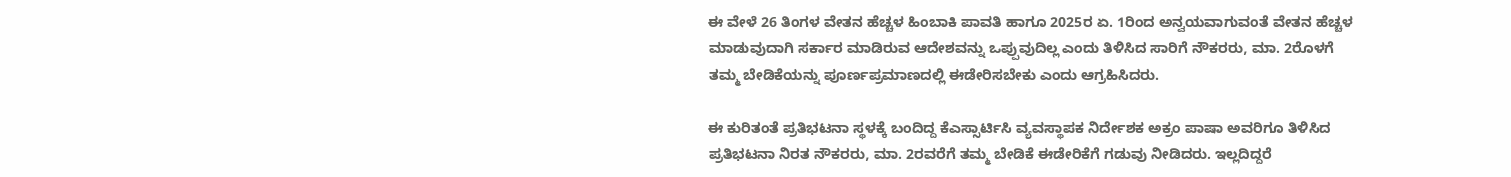ಈ ವೇಳೆ 26 ತಿಂಗಳ ವೇತನ ಹೆಚ್ಚಳ ಹಿಂಬಾಕಿ ಪಾವತಿ ಹಾಗೂ 2025ರ ಏ. 1ರಿಂದ ಅನ್ವಯವಾಗುವಂತೆ ವೇತನ ಹೆಚ್ಚಳ ಮಾಡುವುದಾಗಿ ಸರ್ಕಾರ ಮಾಡಿರುವ ಆದೇಶವನ್ನು ಒಪ್ಪುವುದಿಲ್ಲ ಎಂದು ತಿಳಿಸಿದ ಸಾರಿಗೆ ನೌಕರರು, ಮಾ. 2ರೊಳಗೆ ತಮ್ಮ ಬೇಡಿಕೆಯನ್ನು ಪೂರ್ಣಪ್ರಮಾಣದಲ್ಲಿ ಈಡೇರಿಸಬೇಕು ಎಂದು ಆಗ್ರಹಿಸಿದರು.

ಈ ಕುರಿತಂತೆ ಪ್ರತಿಭಟನಾ ಸ್ಥಳಕ್ಕೆ ಬಂದಿದ್ದ ಕೆಎಸ್ಸಾರ್ಟಿಸಿ ವ್ಯವಸ್ಥಾಪಕ ನಿರ್ದೇಶಕ ಅಕ್ರಂ ಪಾಷಾ ಅವರಿಗೂ ತಿಳಿಸಿದ ಪ್ರತಿಭಟನಾ ನಿರತ ನೌಕರರು, ಮಾ. 2ರವರೆಗೆ ತಮ್ಮ ಬೇಡಿಕೆ ಈಡೇರಿಕೆಗೆ ಗಡುವು ನೀಡಿದರು. ಇಲ್ಲದಿದ್ದರೆ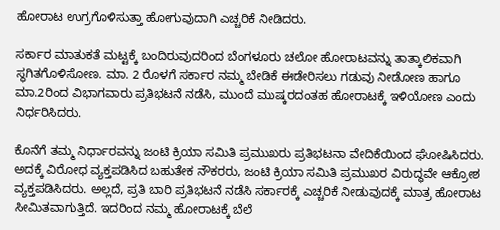ಹೋರಾಟ ಉಗ್ರಗೊಳಿಸುತ್ತಾ ಹೋಗುವುದಾಗಿ ಎಚ್ಚರಿಕೆ ನೀಡಿದರು.

ಸರ್ಕಾರ ಮಾತುಕತೆ ಮಟ್ಟಕ್ಕೆ ಬಂದಿರುವುದರಿಂದ ಬೆಂಗಳೂರು ಚಲೋ ಹೋರಾಟವನ್ನು ತಾತ್ಕಾಲಿಕವಾಗಿ ಸ್ಥಗಿತಗೊಳಿಸೋಣ. ಮಾ. 2 ರೊಳಗೆ ಸರ್ಕಾರ ನಮ್ಮ ಬೇಡಿಕೆ ಈಡೇರಿಸಲು ಗಡುವು ನೀಡೋಣ ಹಾಗೂ ಮಾ.2ರಿಂದ ವಿಭಾಗವಾರು ಪ್ರತಿಭಟನೆ ನಡೆಸಿ, ಮುಂದೆ ಮುಷ್ಕರದಂತಹ ಹೋರಾಟಕ್ಕೆ ಇಳಿಯೋಣ ಎಂದು ನಿರ್ಧರಿಸಿದರು.

ಕೊನೆಗೆ ತಮ್ಮ ನಿರ್ಧಾರವನ್ನು ಜಂಟಿ ಕ್ರಿಯಾ ಸಮಿತಿ ಪ್ರಮುಖರು ಪ್ರತಿಭಟನಾ ವೇದಿಕೆಯಿಂದ ಘೋಷಿಸಿದರು. ಅದಕ್ಕೆ ವಿರೋಧ ವ್ಯಕ್ತಪಡಿಸಿದ ಬಹುತೇಕ ನೌಕರರು, ಜಂಟಿ ಕ್ರಿಯಾ ಸಮಿತಿ ಪ್ರಮುಖರ ವಿರುದ್ಧವೇ ಆಕ್ರೋಶ ವ್ಯಕ್ತಪಡಿಸಿದರು. ಅಲ್ಲದೆ, ಪ್ರತಿ ಬಾರಿ ಪ್ರತಿಭಟನೆ ನಡೆಸಿ ಸರ್ಕಾರಕ್ಕೆ ಎಚ್ಚರಿಕೆ ನೀಡುವುದಕ್ಕೆ ಮಾತ್ರ ಹೋರಾಟ ಸೀಮಿತವಾಗುತ್ತಿದೆ. ಇದರಿಂದ ನಮ್ಮ ಹೋರಾಟಕ್ಕೆ ಬೆಲೆ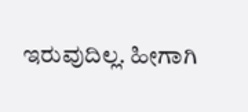ಇರುವುದಿಲ್ಲ. ಹೀಗಾಗಿ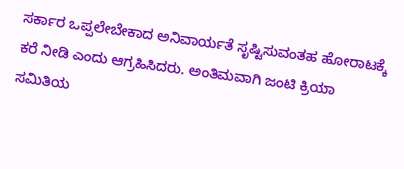ಸರ್ಕಾರ ಒಪ್ಪಲೇಬೇಕಾದ ಅನಿವಾರ್ಯತೆ ಸೃಷ್ಟಿಸುವಂತಹ ಹೋರಾಟಕ್ಕೆ ಕರೆ ನೀಡಿ ಎಂದು ಆಗ್ರಹಿಸಿದರು. ಅಂತಿಮವಾಗಿ ಜಂಟಿ ಕ್ರಿಯಾ ಸಮಿತಿಯ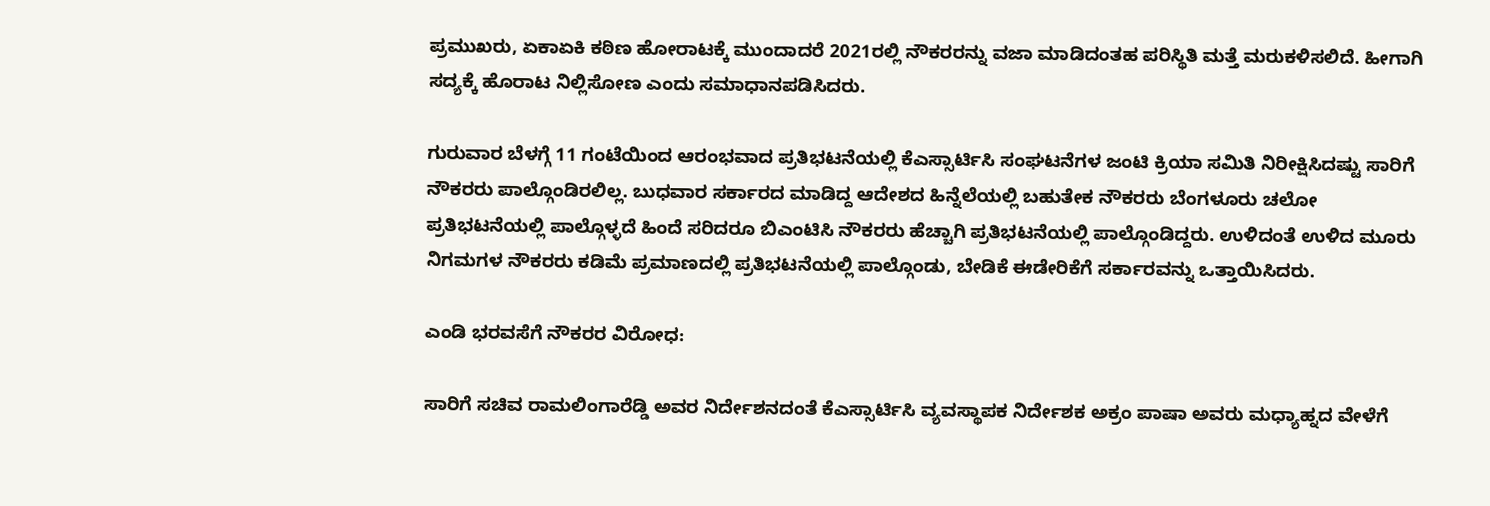ಪ್ರಮುಖರು, ಏಕಾಏಕಿ ಕಠಿಣ ಹೋರಾಟಕ್ಕೆ ಮುಂದಾದರೆ 2021ರಲ್ಲಿ ನೌಕರರನ್ನು ವಜಾ ಮಾಡಿದಂತಹ ಪರಿಸ್ಥಿತಿ ಮತ್ತೆ ಮರುಕಳಿಸಲಿದೆ. ಹೀಗಾಗಿ ಸದ್ಯಕ್ಕೆ ಹೊರಾಟ ನಿಲ್ಲಿಸೋಣ ಎಂದು ಸಮಾಧಾನಪಡಿಸಿದರು.

ಗುರುವಾರ ಬೆಳಗ್ಗೆ 11 ಗಂಟೆಯಿಂದ ಆರಂಭವಾದ ಪ್ರತಿಭಟನೆಯಲ್ಲಿ ಕೆಎಸ್ಸಾರ್ಟಿಸಿ ಸಂಘಟನೆಗಳ ಜಂಟಿ ಕ್ರಿಯಾ ಸಮಿತಿ ನಿರೀಕ್ಷಿಸಿದಷ್ಟು ಸಾರಿಗೆ ನೌಕರರು ಪಾಲ್ಗೊಂಡಿರಲಿಲ್ಲ. ಬುಧವಾರ ಸರ್ಕಾರದ ಮಾಡಿದ್ದ ಆದೇಶದ ಹಿನ್ನೆಲೆಯಲ್ಲಿ ಬಹುತೇಕ ನೌಕರರು ಬೆಂಗಳೂರು ಚಲೋ ಪ್ರತಿಭಟನೆಯಲ್ಲಿ ಪಾಲ್ಗೊಳ್ಳದೆ ಹಿಂದೆ ಸರಿದರೂ ಬಿಎಂಟಿಸಿ ನೌಕರರು ಹೆಚ್ಚಾಗಿ ಪ್ರತಿಭಟನೆಯಲ್ಲಿ ಪಾಲ್ಗೊಂಡಿದ್ದರು. ಉಳಿದಂತೆ ಉಳಿದ ಮೂರು ನಿಗಮಗಳ ನೌಕರರು ಕಡಿಮೆ ಪ್ರಮಾಣದಲ್ಲಿ ಪ್ರತಿಭಟನೆಯಲ್ಲಿ ಪಾಲ್ಗೊಂಡು, ಬೇಡಿಕೆ ಈಡೇರಿಕೆಗೆ ಸರ್ಕಾರವನ್ನು ಒತ್ತಾಯಿಸಿದರು.

ಎಂಡಿ ಭರವಸೆಗೆ ನೌಕರರ ವಿರೋಧ:

ಸಾರಿಗೆ ಸಚಿವ ರಾಮಲಿಂಗಾರೆಡ್ಡಿ ಅವರ ನಿರ್ದೇಶನದಂತೆ ಕೆಎಸ್ಸಾರ್ಟಿಸಿ ವ್ಯವಸ್ಥಾಪಕ ನಿರ್ದೇಶಕ ಅಕ್ರಂ ಪಾಷಾ ಅವರು ಮಧ್ಯಾಹ್ನದ ವೇಳೆಗೆ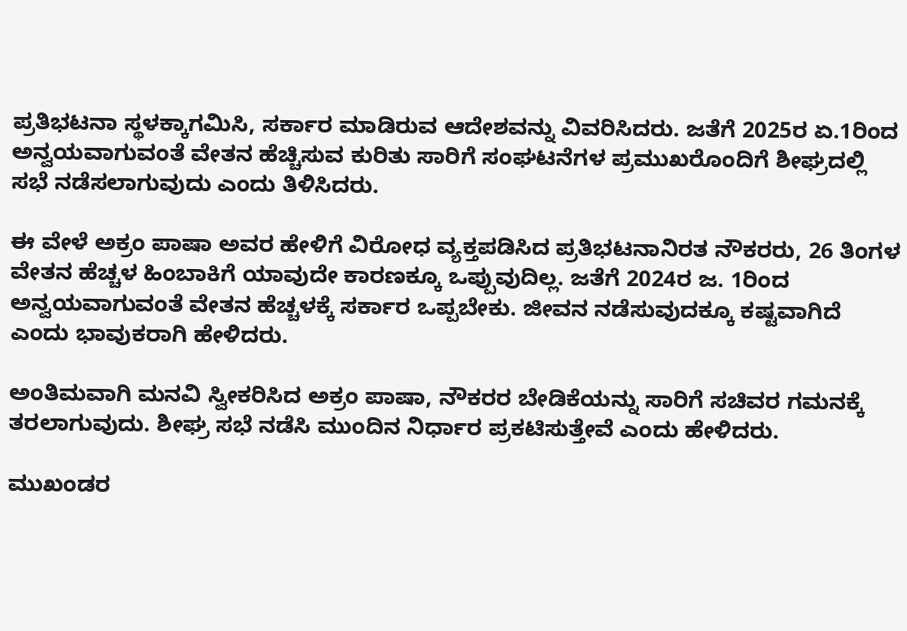ಪ್ರತಿಭಟನಾ ಸ್ಥಳಕ್ಕಾಗಮಿಸಿ, ಸರ್ಕಾರ ಮಾಡಿರುವ ಆದೇಶವನ್ನು ವಿವರಿಸಿದರು. ಜತೆಗೆ 2025ರ ಏ.1ರಿಂದ ಅನ್ವಯವಾಗುವಂತೆ ವೇತನ ಹೆಚ್ಚಿಸುವ ಕುರಿತು ಸಾರಿಗೆ ಸಂಘಟನೆಗಳ ಪ್ರಮುಖರೊಂದಿಗೆ ಶೀಘ್ರದಲ್ಲಿ ಸಭೆ ನಡೆಸಲಾಗುವುದು ಎಂದು ತಿಳಿಸಿದರು.

ಈ ವೇಳೆ ಅಕ್ರಂ ಪಾಷಾ ಅವರ ಹೇಳಿಗೆ ವಿರೋಧ ವ್ಯಕ್ತಪಡಿಸಿದ ಪ್ರತಿಭಟನಾನಿರತ ನೌಕರರು, 26 ತಿಂಗಳ ವೇತನ ಹೆಚ್ಚಳ ಹಿಂಬಾಕಿಗೆ ಯಾವುದೇ ಕಾರಣಕ್ಕೂ ಒಪ್ಪುವುದಿಲ್ಲ. ಜತೆಗೆ 2024ರ ಜ. 1ರಿಂದ ಅನ್ವಯವಾಗುವಂತೆ ವೇತನ ಹೆಚ್ಚಳಕ್ಕೆ ಸರ್ಕಾರ ಒಪ್ಪಬೇಕು. ಜೀವನ ನಡೆಸುವುದಕ್ಕೂ ಕಷ್ಟವಾಗಿದೆ ಎಂದು ಭಾವುಕರಾಗಿ ಹೇಳಿದರು.

ಅಂತಿಮವಾಗಿ ಮನವಿ ಸ್ವೀಕರಿಸಿದ ಅಕ್ರಂ ಪಾಷಾ, ನೌಕರರ ಬೇಡಿಕೆಯನ್ನು ಸಾರಿಗೆ ಸಚಿವರ ಗಮನಕ್ಕೆ ತರಲಾಗುವುದು. ಶೀಘ್ರ ಸಭೆ ನಡೆಸಿ ಮುಂದಿನ ನಿರ್ಧಾರ ಪ್ರಕಟಿಸುತ್ತೇವೆ ಎಂದು ಹೇಳಿದರು.

ಮುಖಂಡರ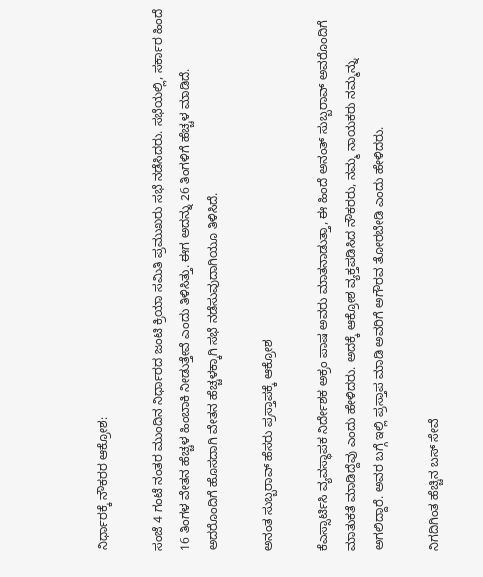ನಿರ್ಧಾರಕ್ಕೆ ನೌಕರರ ಆಕ್ರೋಶ:

ಸಂಜೆ 4 ಗಂಟೆ ನಂತರ ಮುಂದಿನ ನಿರ್ಧಾರದ ಜಂಟಿ ಕ್ರಿಯಾ ಸಮಿತಿ ಪ್ರಮುಖರು ಸಭೆ ನಡೆಸಿದರು. ಸಭೆಯಲ್ಲಿ, ಸರ್ಕಾರ ಹಿಂದೆ 16 ತಿಂಗಳ ವೇತನ ಹೆಚ್ಚಳ ಹಿಂಬಾಕಿ ನೀಡುತ್ತೇವೆ ಎಂದು ತಿಳಿಸಿತ್ತು. ಈಗ ಅದನ್ನು 26 ತಿಂಗಳಿಗೆ ಹೆಚ್ಚಳ ಮಾಡಿದೆ. ಅದರೊಂದಿಗೆ ಹೊಸದಾಗಿ ವೇತನ ಹೆಚ್ಚಳಕ್ಕಾಗಿ ಸಭೆ ನಡೆಸುವುದಾಗಿಯೂ ತಿಳಿಸಿದೆ.

ಅನಂತ ಸುಬ್ಬರಾವ್‌ ಹೆಸರು ಪ್ರಸ್ತಾಪಕ್ಕೆ ಆಕ್ರೋಶ

ಕೆಎಸ್ಸಾರ್ಟಿಸಿ ವ್ಯವಸ್ಥಾಪಕ ನಿರ್ದೇಶಕ ಅಕ್ರಂ ಪಾಷ ಅವರು ಮಾತನಾಡುತ್ತಾ, ಈ ಹಿಂದೆ ಅನಂತ್ ಸುಬ್ಬರಾವ್‌ ಅವರೊಂದಿಗೆ ಮಾತುಕತೆ ಮಾಡಿದ್ದೆವು ಎಂದು ಹೇಳಿದರು. ಅದಕ್ಕೆ ಆಕ್ರೋಶ ವ್ಯಕ್ತಪಡಿಸಿದ ನೌಕರರು, ನಮ್ಮ ನಾಯಕರು ನಮ್ಮನ್ನು ಅಗಲಿದ್ದಾರೆ. ಅವರ ಬಗ್ಗೆ ಇಲ್ಲಿ ಪ್ರಸ್ತಾಪ ಮಾಡಿ ಅವರಿಗೆ ಅಗೌರವ ತೋರಬೇಡಿ ಎಂದು ಹೇಳಿದರು.

ನಿಗದಿಗಿಂತ ಹೆಚ್ಚಿನ ಬಸ್‌ ಸೇವೆ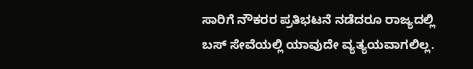ಸಾರಿಗೆ ನೌಕರರ ಪ್ರತಿಭಟನೆ ನಡೆದರೂ ರಾಜ್ಯದಲ್ಲಿ ಬಸ್‌ ಸೇವೆಯಲ್ಲಿ ಯಾವುದೇ ವ್ಯತ್ಯಯವಾಗಲಿಲ್ಲ.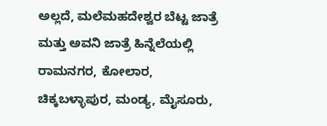ಅಲ್ಲದೆ, ಮಲೆಮಹದೇಶ್ವರ ಬೆಟ್ಟ ಜಾತ್ರೆ ಮತ್ತು ಅವನಿ ಜಾತ್ರೆ ಹಿನ್ನೆಲೆಯಲ್ಲಿ ರಾಮನಗರ, ಕೋಲಾರ, ಚಿಕ್ಕಬಳ್ಳಾಪುರ, ಮಂಡ್ಯ, ಮೈಸೂರು,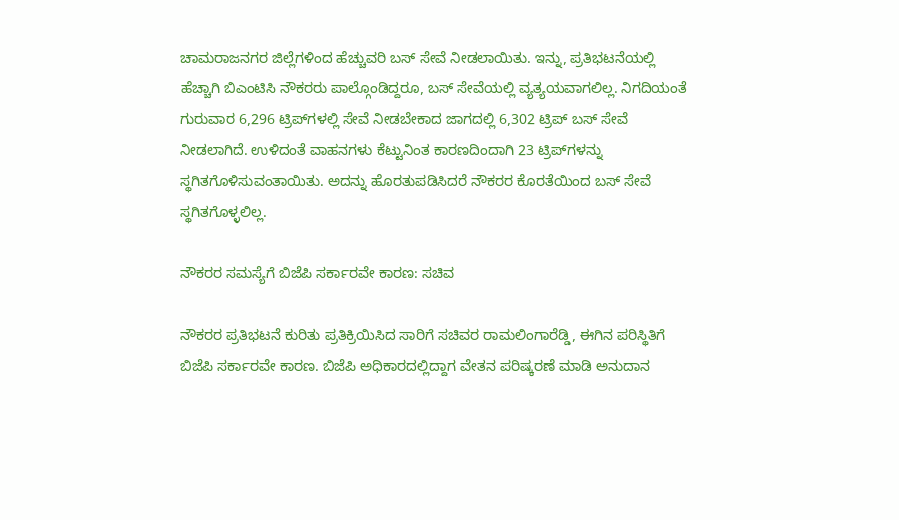ಚಾಮರಾಜನಗರ ಜಿಲ್ಲೆಗಳಿಂದ ಹೆಚ್ಚುವರಿ ಬಸ್‌ ಸೇವೆ ನೀಡಲಾಯಿತು. ಇನ್ನು, ಪ್ರತಿಭಟನೆಯಲ್ಲಿ ಹೆಚ್ಚಾಗಿ ಬಿಎಂಟಿಸಿ ನೌಕರರು ಪಾಲ್ಗೊಂಡಿದ್ದರೂ, ಬಸ್‌ ಸೇವೆಯಲ್ಲಿ ವ್ಯತ್ಯಯವಾಗಲಿಲ್ಲ. ನಿಗದಿಯಂತೆ ಗುರುವಾರ 6,296 ಟ್ರಿಪ್‌ಗಳಲ್ಲಿ ಸೇವೆ ನೀಡಬೇಕಾದ ಜಾಗದಲ್ಲಿ 6,302 ಟ್ರಿಪ್‌ ಬಸ್‌ ಸೇವೆ ನೀಡಲಾಗಿದೆ. ಉಳಿದಂತೆ ವಾಹನಗಳು ಕೆಟ್ಟುನಿಂತ ಕಾರಣದಿಂದಾಗಿ 23 ಟ್ರಿಪ್‌ಗಳನ್ನು ಸ್ಥಗಿತಗೊಳಿಸುವಂತಾಯಿತು. ಅದನ್ನು ಹೊರತುಪಡಿಸಿದರೆ ನೌಕರರ ಕೊರತೆಯಿಂದ ಬಸ್‌ ಸೇವೆ ಸ್ಥಗಿತಗೊಳ್ಳಲಿಲ್ಲ.

ನೌಕರರ ಸಮಸ್ಯೆಗೆ ಬಿಜೆಪಿ ಸರ್ಕಾರವೇ ಕಾರಣ: ಸಚಿವ

ನೌಕರರ ಪ್ರತಿಭಟನೆ ಕುರಿತು ಪ್ರತಿಕ್ರಿಯಿಸಿದ ಸಾರಿಗೆ ಸಚಿವರ ರಾಮಲಿಂಗಾರೆಡ್ಡಿ, ಈಗಿನ ಪರಿಸ್ಥಿತಿಗೆ ಬಿಜೆಪಿ ಸರ್ಕಾರವೇ ಕಾರಣ. ಬಿಜೆಪಿ ಅಧಿಕಾರದಲ್ಲಿದ್ದಾಗ ವೇತನ ಪರಿಷ್ಕರಣೆ ಮಾಡಿ ಅನುದಾನ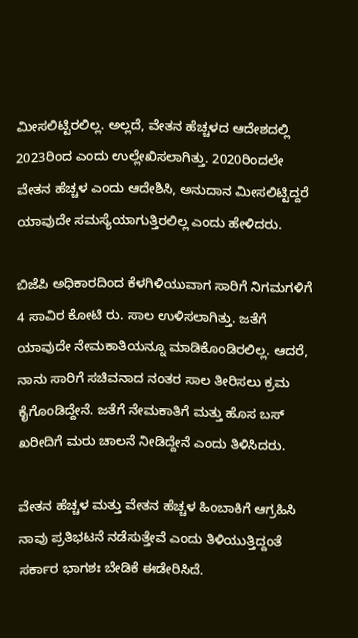ಮೀಸಲಿಟ್ಟಿರಲಿಲ್ಲ. ಅಲ್ಲದೆ, ವೇತನ ಹೆಚ್ಚಳದ ಆದೇಶದಲ್ಲಿ 2023ರಿಂದ ಎಂದು ಉಲ್ಲೇಖಿಸಲಾಗಿತ್ತು. 2020ರಿಂದಲೇ ವೇತನ ಹೆಚ್ಚಳ ಎಂದು ಆದೇಶಿಸಿ, ಅನುದಾನ ಮೀಸಲಿಟ್ಟಿದ್ದರೆ ಯಾವುದೇ ಸಮಸ್ಯೆಯಾಗುತ್ತಿರಲಿಲ್ಲ ಎಂದು ಹೇಳಿದರು.

ಬಿಜೆಪಿ ಅಧಿಕಾರದಿಂದ ಕೆಳಗಿಳಿಯುವಾಗ ಸಾರಿಗೆ ನಿಗಮಗಳಿಗೆ 4 ಸಾವಿರ ಕೋಟಿ ರು. ಸಾಲ ಉಳಿಸಲಾಗಿತ್ತು. ಜತೆಗೆ ಯಾವುದೇ ನೇಮಕಾತಿಯನ್ನೂ ಮಾಡಿಕೊಂಡಿರಲಿಲ್ಲ. ಆದರೆ, ನಾನು ಸಾರಿಗೆ ಸಚಿವನಾದ ನಂತರ ಸಾಲ ತೀರಿಸಲು ಕ್ರಮ ಕೈಗೊಂಡಿದ್ದೇನೆ. ಜತೆಗೆ ನೇಮಕಾತಿಗೆ ಮತ್ತು ಹೊಸ ಬಸ್‌ ಖರೀದಿಗೆ ಮರು ಚಾಲನೆ ನೀಡಿದ್ದೇನೆ ಎಂದು ತಿಳಿಸಿದರು.

ವೇತನ ಹೆಚ್ಚಳ ಮತ್ತು ವೇತನ ಹೆಚ್ಚಳ ಹಿಂಬಾಕಿಗೆ ಆಗ್ರಹಿಸಿ ನಾವು ಪ್ರತಿಭಟನೆ ನಡೆಸುತ್ತೇವೆ ಎಂದು ತಿಳಿಯುತ್ತಿದ್ದಂತೆ ಸರ್ಕಾರ ಭಾಗಶಃ ಬೇಡಿಕೆ ಈಡೇರಿಸಿದೆ.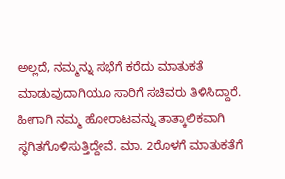ಅಲ್ಲದೆ, ನಮ್ಮನ್ನು ಸಭೆಗೆ ಕರೆದು ಮಾತುಕತೆ ಮಾಡುವುದಾಗಿಯೂ ಸಾರಿಗೆ ಸಚಿವರು ತಿಳಿಸಿದ್ದಾರೆ. ಹೀಗಾಗಿ ನಮ್ಮ ಹೋರಾಟವನ್ನು ತಾತ್ಕಾಲಿಕವಾಗಿ ಸ್ಥಗಿತಗೊಳಿಸುತ್ತಿದ್ದೇವೆ. ಮಾ. 2ರೊಳಗೆ ಮಾತುಕತೆಗೆ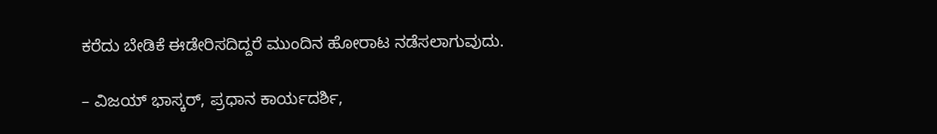ಕರೆದು ಬೇಡಿಕೆ ಈಡೇರಿಸದಿದ್ದರೆ ಮುಂದಿನ ಹೋರಾಟ ನಡೆಸಲಾಗುವುದು.

– ವಿಜಯ್‌ ಭಾಸ್ಕರ್‌, ಪ್ರಧಾನ ಕಾರ್ಯದರ್ಶಿ,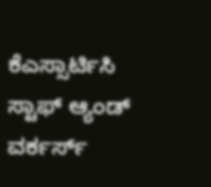ಕೆಎಸ್ಸಾರ್ಟಿಸಿ ಸ್ಟಾಫ್‌ ಆ್ಯಂಡ್‌ ವರ್ಕರ್ಸ್‌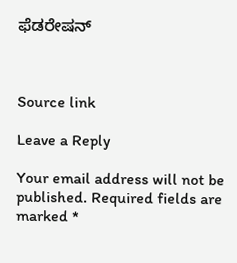ಫೆಡರೇಷನ್‌



Source link

Leave a Reply

Your email address will not be published. Required fields are marked *